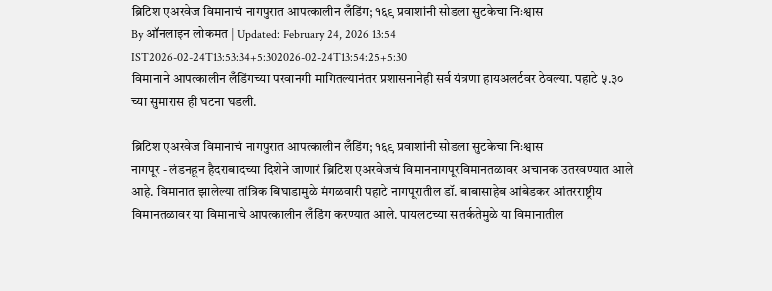ब्रिटिश एअरवेज विमानाचं नागपुरात आपत्कालीन लँडिंग; १६९ प्रवाशांनी सोडला सुटकेचा निःश्वास
By ऑनलाइन लोकमत | Updated: February 24, 2026 13:54 IST2026-02-24T13:53:34+5:302026-02-24T13:54:25+5:30
विमानाने आपत्कालीन लँडिंगच्या परवानगी मागितल्यानंतर प्रशासनानेही सर्व यंत्रणा हायअलर्टवर ठेवल्या. पहाटे ५.३० च्या सुमारास ही घटना घडली.

ब्रिटिश एअरवेज विमानाचं नागपुरात आपत्कालीन लँडिंग; १६९ प्रवाशांनी सोडला सुटकेचा निःश्वास
नागपूर - लंडनहून हैदराबादच्या दिशेने जाणारं ब्रिटिश एअरवेजचं विमाननागपूरविमानतळावर अचानक उतरवण्यात आले आहे. विमानात झालेल्या तांत्रिक बिघाडामुळे मंगळवारी पहाटे नागपूरातील डॉ. बाबासाहेब आंबेडकर आंतरराष्ट्रीय विमानतळावर या विमानाचे आपत्कालीन लँडिंग करण्यात आले. पायलटच्या सतर्कतेमुळे या विमानातील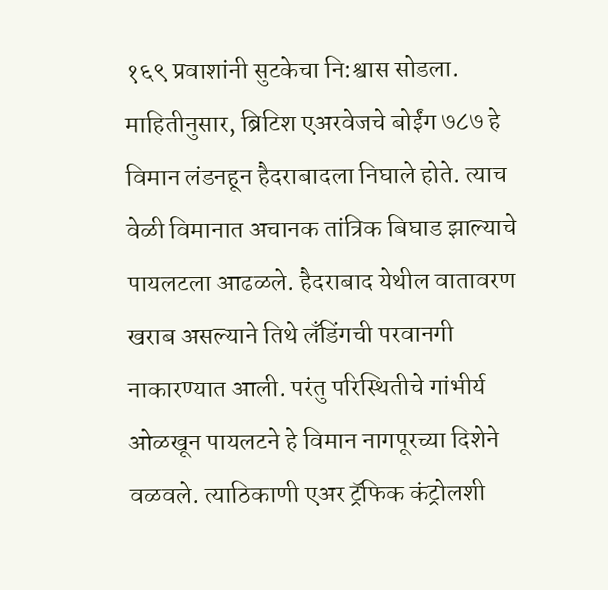१६९ प्रवाशांनी सुटकेचा नि:श्वास सोडला.
माहितीनुसार, ब्रिटिश एअरवेजचे बोईंग ७८७ हे विमान लंडनहून हैदराबादला निघाले होते. त्याच वेळी विमानात अचानक तांत्रिक बिघाड झाल्याचे पायलटला आढळले. हैदराबाद येथील वातावरण खराब असल्याने तिथे लँडिंगची परवानगी नाकारण्यात आली. परंतु परिस्थितीचे गांभीर्य ओळखून पायलटने हे विमान नागपूरच्या दिशेने वळवले. त्याठिकाणी एअर ट्रॅफिक कंट्रोलशी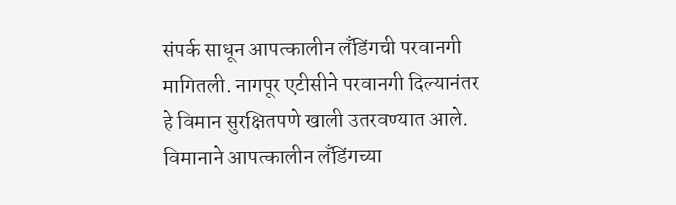संपर्क साधून आपत्कालीन लँडिंगची परवानगी मागितली. नागपूर एटीसीने परवानगी दिल्यानंतर हे विमान सुरक्षितपणे खाली उतरवण्यात आले. विमानाने आपत्कालीन लँडिंगच्या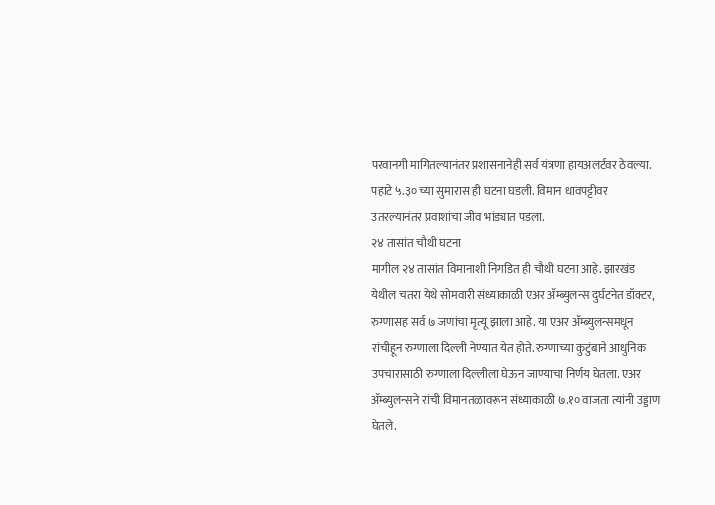परवानगी मागितल्यानंतर प्रशासनानेही सर्व यंत्रणा हायअलर्टवर ठेवल्या. पहाटे ५.३० च्या सुमारास ही घटना घडली. विमान धावपट्टीवर उतरल्यानंतर प्रवाशांचा जीव भांड्यात पडला.
२४ तासांत चौथी घटना
मागील २४ तासांत विमानाशी निगडित ही चौथी घटना आहे. झारखंड येथील चतरा येथे सोमवारी संध्याकाळी एअर ॲम्ब्युलन्स दुर्घटनेत डॉक्टर, रुग्णासह सर्व ७ जणांचा मृत्यू झाला आहे. या एअर ॲम्ब्युलन्समधून रांचीहून रुग्णाला दिल्ली नेण्यात येत होते. रुग्णाच्या कुटुंबाने आधुनिक उपचारासाठी रुग्णाला दिल्लीला घेऊन जाण्याचा निर्णय घेतला. एअर ॲम्ब्युलन्सने रांची विमानतळावरून संध्याकाळी ७.१० वाजता त्यांनी उड्डाण घेतले.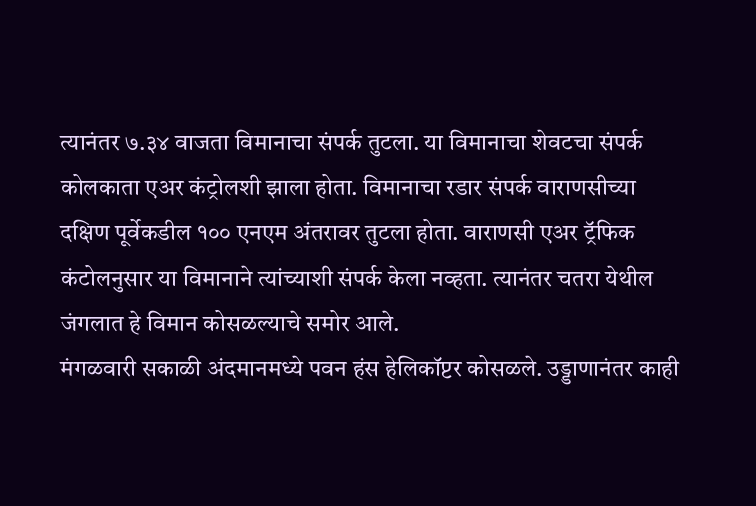त्यानंतर ७.३४ वाजता विमानाचा संपर्क तुटला. या विमानाचा शेवटचा संपर्क कोलकाता एअर कंट्रोलशी झाला होता. विमानाचा रडार संपर्क वाराणसीच्या दक्षिण पूर्वेकडील १०० एनएम अंतरावर तुटला होता. वाराणसी एअर ट्रॅफिक कंटोलनुसार या विमानाने त्यांच्याशी संपर्क केला नव्हता. त्यानंतर चतरा येथील जंगलात हे विमान कोसळल्याचे समोर आले.
मंगळवारी सकाळी अंदमानमध्ये पवन हंस हेलिकॉप्टर कोसळले. उड्डाणानंतर काही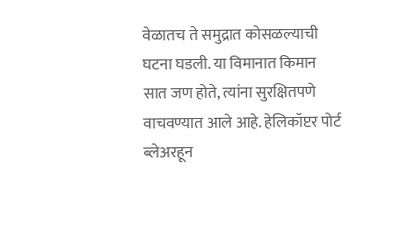वेळातच ते समुद्रात कोसळल्याची घटना घडली. या विमानात किमान सात जण होते, त्यांना सुरक्षितपणे वाचवण्यात आले आहे. हेलिकॉप्टर पोर्ट ब्लेअरहून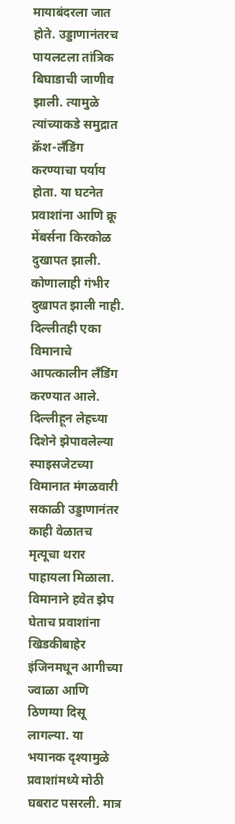मायाबंदरला जात होते. उड्डाणानंतरच पायलटला तांत्रिक बिघाडाची जाणीव झाली. त्यामुळे त्यांच्याकडे समुद्रात क्रॅश-लँडिंग करण्याचा पर्याय होता. या घटनेत प्रवाशांना आणि क्रू मेंबर्सना किरकोळ दुखापत झाली. कोणालाही गंभीर दुखापत झाली नाही. दिल्लीतही एका विमानाचे आपत्कालीन लँडिंग करण्यात आले. दिल्लीहून लेहच्या दिशेने झेपावलेल्या स्पाइसजेटच्या विमानात मंगळवारी सकाळी उड्डाणानंतर काही वेळातच मृत्यूचा थरार पाहायला मिळाला. विमानाने हवेत झेप घेताच प्रवाशांना खिडकीबाहेर इंजिनमधून आगीच्या ज्वाळा आणि ठिणग्या दिसू लागल्या. या भयानक दृश्यामुळे प्रवाशांमध्ये मोठी घबराट पसरली. मात्र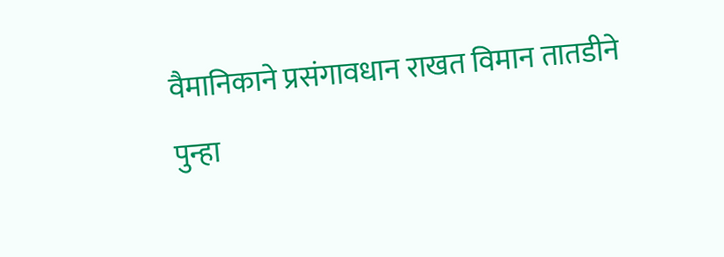वैमानिकाने प्रसंगावधान राखत विमान तातडीने पुन्हा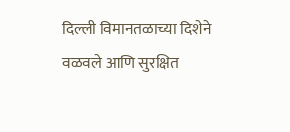दिल्ली विमानतळाच्या दिशेने वळवले आणि सुरक्षित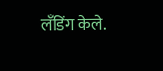लँडिंग केले.